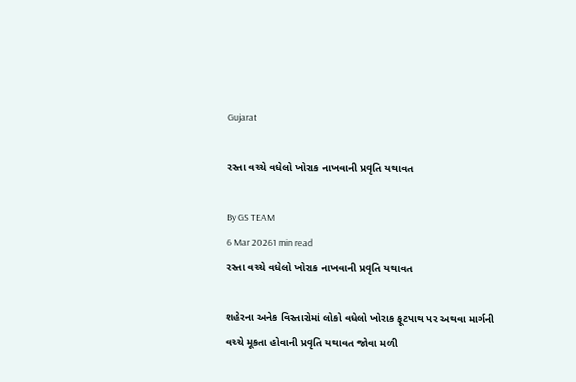Gujarat

રસ્તા વચ્ચે વધેલો ખોરાક નાખવાની પ્રવૃતિ યથાવત

By GS TEAM
6 Mar 20261 min read
રસ્તા વચ્ચે વધેલો ખોરાક નાખવાની પ્રવૃતિ યથાવત

શહેરના અનેક વિસ્તારોમાં લોકો વધેલો ખોરાક ફૂટપાથ પર અથવા માર્ગની વચ્ચે મૂકતા હોવાની પ્રવૃતિ યથાવત જોવા મળી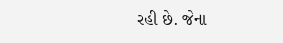રહી છે. જેના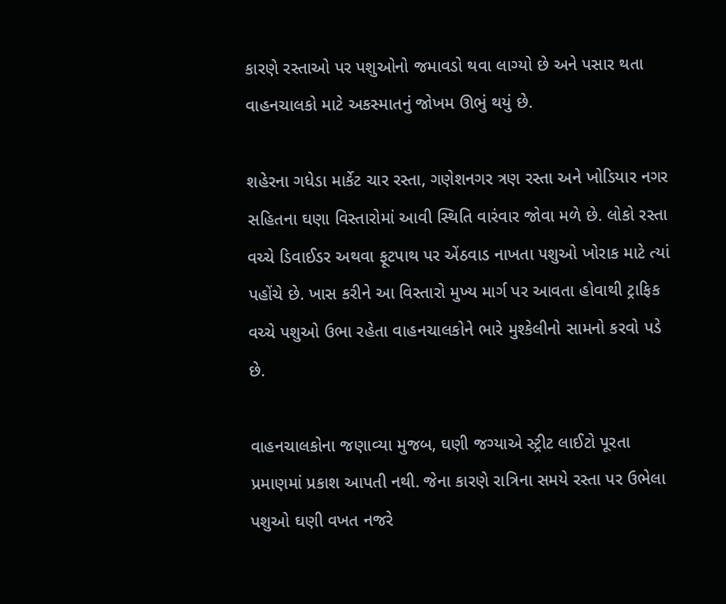કારણે રસ્તાઓ પર પશુઓનો જમાવડો થવા લાગ્યો છે અને પસાર થતા વાહનચાલકો માટે અકસ્માતનું જોખમ ઊભું થયું છે.

શહેરના ગધેડા માર્કેટ ચાર રસ્તા, ગણેશનગર ત્રણ રસ્તા અને ખોડિયાર નગર સહિતના ઘણા વિસ્તારોમાં આવી સ્થિતિ વારંવાર જોવા મળે છે. લોકો રસ્તા વચ્ચે ડિવાઈડર અથવા ફૂટપાથ પર એંઠવાડ નાખતા પશુઓ ખોરાક માટે ત્યાં પહોંચે છે. ખાસ કરીને આ વિસ્તારો મુખ્ય માર્ગ પર આવતા હોવાથી ટ્રાફિક વચ્ચે પશુઓ ઉભા રહેતા વાહનચાલકોને ભારે મુશ્કેલીનો સામનો કરવો પડે છે.

વાહનચાલકોના જણાવ્યા મુજબ, ઘણી જગ્યાએ સ્ટ્રીટ લાઈટો પૂરતા પ્રમાણમાં પ્રકાશ આપતી નથી. જેના કારણે રાત્રિના સમયે રસ્તા પર ઉભેલા પશુઓ ઘણી વખત નજરે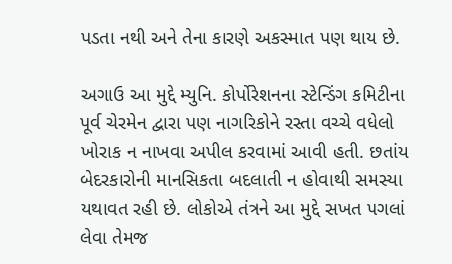પડતા નથી અને તેના કારણે અકસ્માત પણ થાય છે.

અગાઉ આ મુદ્દે મ્યુનિ. કોર્પોરેશનના સ્ટેન્ડિંગ કમિટીના પૂર્વ ચેરમેન દ્વારા પણ નાગરિકોને રસ્તા વચ્ચે વધેલો ખોરાક ન નાખવા અપીલ કરવામાં આવી હતી. છતાંય બેદરકારોની માનસિકતા બદલાતી ન હોવાથી સમસ્યા યથાવત રહી છે. લોકોએ તંત્રને આ મુદ્દે સખત પગલાં લેવા તેમજ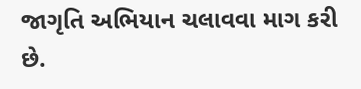જાગૃતિ અભિયાન ચલાવવા માગ કરી છે.